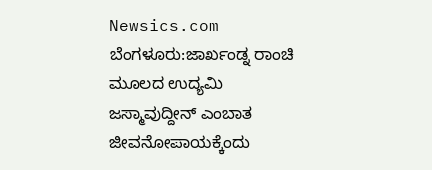Newsics.com
ಬೆಂಗಳೂರು:ಜಾರ್ಖಂಡ್ನ ರಾಂಚಿ ಮೂಲದ ಉದ್ಯಮಿ ಜಸ್ಮಾವುದ್ದೀನ್ ಎಂಬಾತ ಜೀವನೋಪಾಯಕ್ಕೆಂದು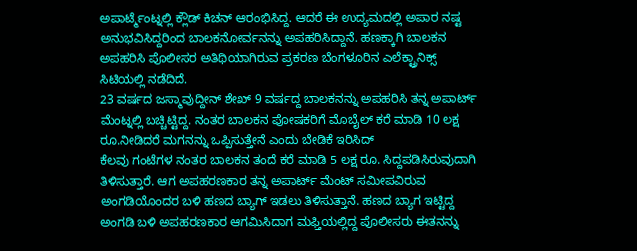ಅಪಾರ್ಟ್ಮೆಂಟ್ನಲ್ಲಿ ಕ್ಲೌಡ್ ಕಿಚನ್ ಆರಂಭಿಸಿದ್ದ. ಆದರೆ ಈ ಉದ್ಯಮದಲ್ಲಿ ಅಪಾರ ನಷ್ಟ ಅನುಭವಿಸಿದ್ದರಿಂದ ಬಾಲಕನೋರ್ವನನ್ನು ಅಪಹರಿಸಿದ್ದಾನೆ. ಹಣಕ್ಕಾಗಿ ಬಾಲಕನ ಅಪಹರಿಸಿ ಪೊಲೀಸರ ಅತಿಥಿಯಾಗಿರುವ ಪ್ರಕರಣ ಬೆಂಗಳೂರಿನ ಎಲೆಕ್ಟ್ರಾನಿಕ್ಸ್ ಸಿಟಿಯಲ್ಲಿ ನಡೆದಿದೆ.
23 ವರ್ಷದ ಜಸ್ಮಾವುದ್ದೀನ್ ಶೇಖ್ 9 ವರ್ಷದ್ದ ಬಾಲಕನನ್ನು ಅಪಹರಿಸಿ ತನ್ನ ಅಪಾರ್ಟ್ ಮೆಂಟ್ನಲ್ಲಿ ಬಚ್ಚಿಟ್ಟಿದ್ದ. ನಂತರ ಬಾಲಕನ ಪೋಷಕರಿಗೆ ಮೊಬೈಲ್ ಕರೆ ಮಾಡಿ 10 ಲಕ್ಷ ರೂ.ನೀಡಿದರೆ ಮಗನನ್ನು ಒಪ್ಪಿಸುತ್ತೇನೆ ಎಂದು ಬೇಡಿಕೆ ಇರಿಸಿದ್
ಕೆಲವು ಗಂಟೆಗಳ ನಂತರ ಬಾಲಕನ ತಂದೆ ಕರೆ ಮಾಡಿ 5 ಲಕ್ಷ ರೂ. ಸಿದ್ದಪಡಿಸಿರುವುದಾಗಿ ತಿಳಿಸುತ್ತಾರೆ. ಆಗ ಅಪಹರಣಕಾರ ತನ್ನ ಅಪಾರ್ಟ್ ಮೆಂಟ್ ಸಮೀಪವಿರುವ ಅಂಗಡಿಯೊಂದರ ಬಳಿ ಹಣದ ಬ್ಯಾಗ್ ಇಡಲು ತಿಳಿಸುತ್ತಾನೆ. ಹಣದ ಬ್ಯಾಗ ಇಟ್ಟಿದ್ದ ಅಂಗಡಿ ಬಳಿ ಅಪಹರಣಕಾರ ಆಗಮಿಸಿದಾಗ ಮಫ್ತಿಯಲ್ಲಿದ್ದ ಪೊಲೀಸರು ಈತನನ್ನು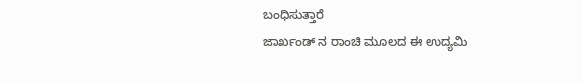ಬಂಧಿಸುತ್ತಾರೆ
ಜಾರ್ಖಂಡ್ ನ ರಾಂಚಿ ಮೂಲದ ಈ ಉದ್ಯಮಿ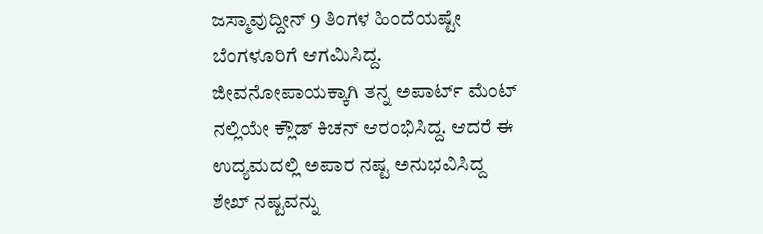ಜಸ್ಮಾವುದ್ದೀನ್ 9 ತಿಂಗಳ ಹಿಂದೆಯಷ್ಟೇ ಬೆಂಗಳೂರಿಗೆ ಆಗಮಿಸಿದ್ದ. ಜೀವನೋಪಾಯಕ್ಕಾಗಿ ತನ್ನ ಅಪಾರ್ಟ್ ಮೆಂಟ್ ನಲ್ಲಿಯೇ ಕ್ಲೌಡ್ ಕಿಚನ್ ಆರಂಭಿಸಿದ್ದ. ಆದರೆ ಈ ಉದ್ಯಮದಲ್ಲಿ ಅಪಾರ ನಷ್ಟ ಅನುಭವಿಸಿದ್ದ ಶೇಖ್ ನಷ್ಟವನ್ನು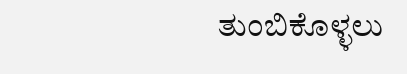ತುಂಬಿಕೊಳ್ಳಲು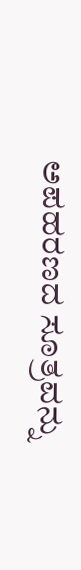ಅಪಹರಣದ ಸೂತ್ರವನ್ನು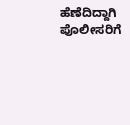ಹೆಣೆದಿದ್ದಾಗಿ ಪೊಲೀಸರಿಗೆ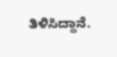ತಿಳಿಸಿದ್ದಾನೆ.